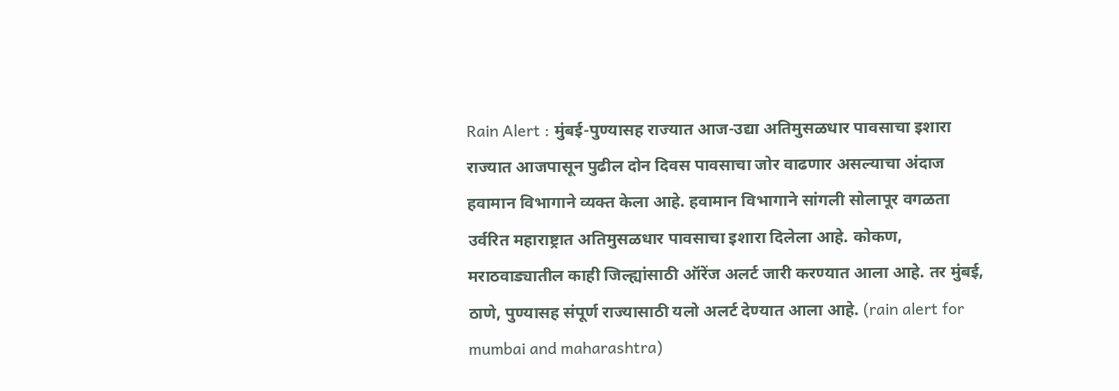Rain Alert : मुंबई-पुण्यासह राज्यात आज-उद्या अतिमुसळधार पावसाचा इशारा
राज्यात आजपासून पुढील दोन दिवस पावसाचा जोर वाढणार असल्याचा अंदाज हवामान विभागाने व्यक्त केला आहे. हवामान विभागाने सांगली सोलापूर वगळता उर्वरित महाराष्ट्रात अतिमुसळधार पावसाचा इशारा दिलेला आहे. कोकण, मराठवाड्यातील काही जिल्ह्यांसाठी ऑरेंज अलर्ट जारी करण्यात आला आहे. तर मुंबई, ठाणे, पुण्यासह संपूर्ण राज्यासाठी यलो अलर्ट देण्यात आला आहे. (rain alert for mumbai and maharashtra)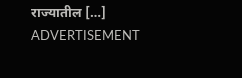राज्यातील […]
ADVERTISEMENT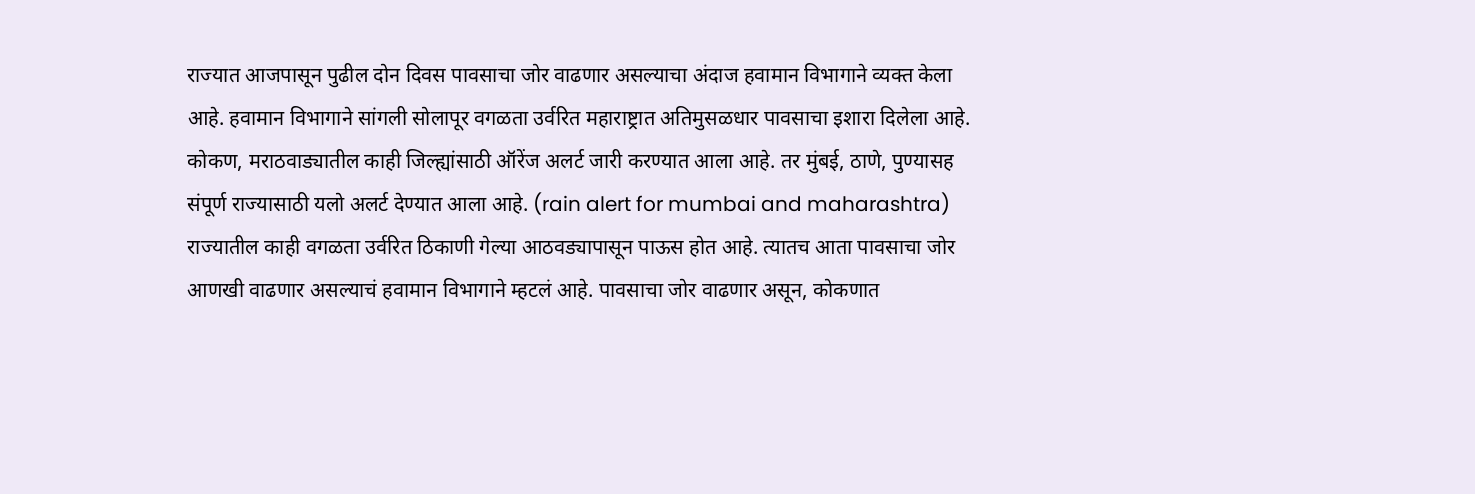राज्यात आजपासून पुढील दोन दिवस पावसाचा जोर वाढणार असल्याचा अंदाज हवामान विभागाने व्यक्त केला आहे. हवामान विभागाने सांगली सोलापूर वगळता उर्वरित महाराष्ट्रात अतिमुसळधार पावसाचा इशारा दिलेला आहे. कोकण, मराठवाड्यातील काही जिल्ह्यांसाठी ऑरेंज अलर्ट जारी करण्यात आला आहे. तर मुंबई, ठाणे, पुण्यासह संपूर्ण राज्यासाठी यलो अलर्ट देण्यात आला आहे. (rain alert for mumbai and maharashtra)
राज्यातील काही वगळता उर्वरित ठिकाणी गेल्या आठवड्यापासून पाऊस होत आहे. त्यातच आता पावसाचा जोर आणखी वाढणार असल्याचं हवामान विभागाने म्हटलं आहे. पावसाचा जोर वाढणार असून, कोकणात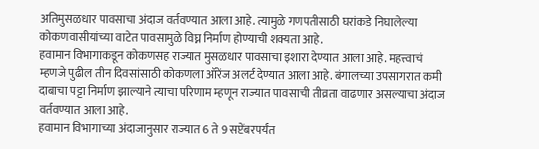अतिमुसळधार पावसाचा अंदाज वर्तवण्यात आला आहे. त्यामुळे गणपतीसाठी घरांकडे निघालेल्या कोकणवासीयांच्या वाटेत पावसामुळे विघ्न निर्माण होण्याची शक्यता आहे.
हवामान विभागाकडून कोकणसह राज्यात मुसळधार पावसाचा इशारा देण्यात आला आहे. महत्त्वाचं म्हणजे पुढील तीन दिवसांसाठी कोकणला ऑरेंज अलर्ट देण्यात आला आहे. बंगालच्या उपसागरात कमी दाबाचा पट्टा निर्माण झाल्याने त्याचा परिणाम म्हणून राज्यात पावसाची तीव्रता वाढणार असल्याचा अंदाज वर्तवण्यात आला आहे.
हवामान विभागाच्या अंदाजानुसार राज्यात 6 ते 9 सप्टेंबरपर्यंत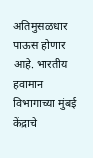अतिमुसळधार पाऊस होणार आहे. भारतीय हवामान विभागाच्या मुंबई केंद्राचे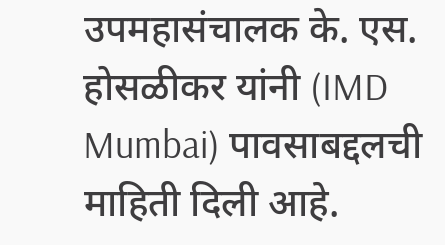उपमहासंचालक के. एस. होसळीकर यांनी (IMD Mumbai) पावसाबद्दलची माहिती दिली आहे.